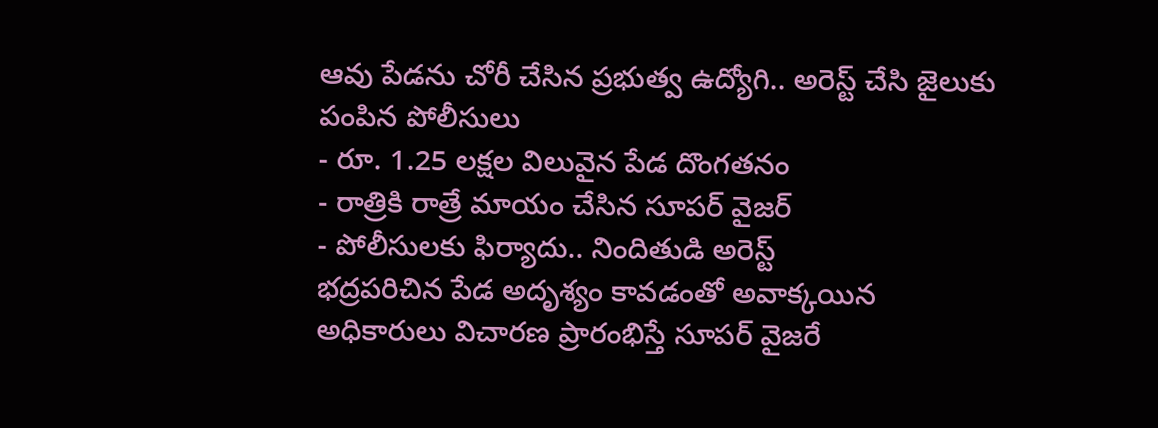ఆవు పేడను చోరీ చేసిన ప్రభుత్వ ఉద్యోగి.. అరెస్ట్ చేసి జైలుకు పంపిన పోలీసులు
- రూ. 1.25 లక్షల విలువైన పేడ దొంగతనం
- రాత్రికి రాత్రే మాయం చేసిన సూపర్ వైజర్
- పోలీసులకు ఫిర్యాదు.. నిందితుడి అరెస్ట్
భద్రపరిచిన పేడ అదృశ్యం కావడంతో అవాక్కయిన అధికారులు విచారణ ప్రారంభిస్తే సూపర్ వైజరే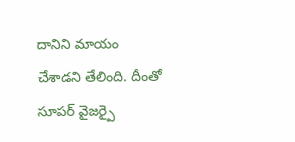దానిని మాయం చేశాడని తేలింది. దీంతో సూపర్ వైజర్పై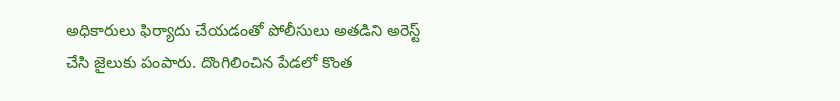అధికారులు ఫిర్యాదు చేయడంతో పోలీసులు అతడిని అరెస్ట్ చేసి జైలుకు పంపారు. దొంగిలించిన పేడలో కొంత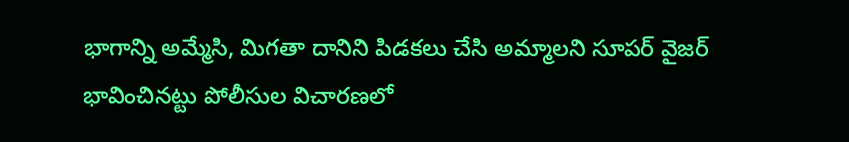భాగాన్ని అమ్మేసి, మిగతా దానిని పిడకలు చేసి అమ్మాలని సూపర్ వైజర్ భావించినట్టు పోలీసుల విచారణలో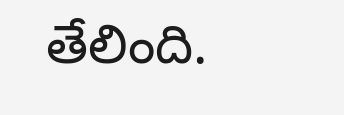తేలింది.